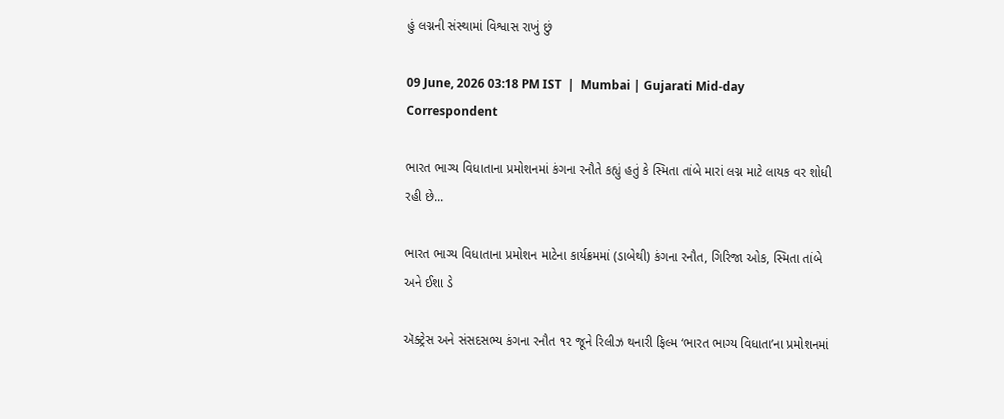હું લગ્નની સંસ્થામાં વિશ્વાસ રાખું છું

09 June, 2026 03:18 PM IST  |  Mumbai | Gujarati Mid-day Correspondent

ભારત ભાગ્ય વિધાતાના પ્રમોશનમાં કંગના રનૌતે કહ્યું હતું કે સ્મિતા તાંબે મારાં લગ્ન માટે લાયક વર શોધી રહી છે...

ભારત ભાગ્ય વિધાતાના પ્રમોશન માટેના કાર્યક્રમમાં (ડાબેથી) કંગના રનૌત, ગિરિજા ઓક, સ્મિતા તાંબે અને ઈશા ડે

ઍક્ટ્રેસ અને સંસદસભ્ય કંગના રનૌત ૧૨ જૂને રિલીઝ થનારી ફિલ્મ ‘ભારત ભાગ્ય વિધાતા’ના પ્રમોશનમાં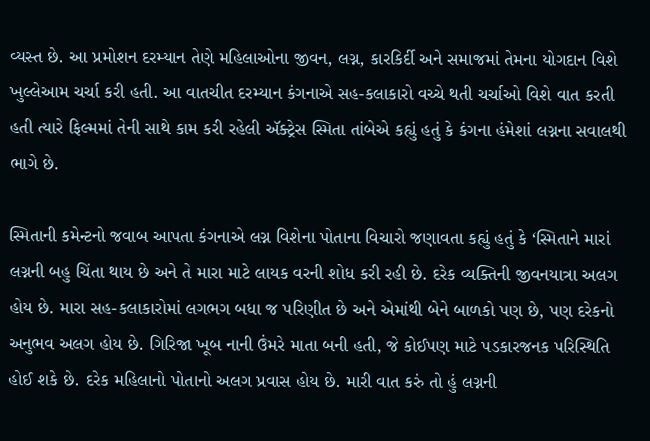વ્યસ્ત છે. આ પ્રમોશન દરમ્યાન તેણે મહિલાઓના જીવન, લગ્ન, કારકિર્દી અને સમાજમાં તેમના યોગદાન વિશે ખુલ્લેઆમ ચર્ચા કરી હતી. આ વાતચીત દરમ્યાન કંગનાએ સહ-કલાકારો વચ્ચે થતી ચર્ચાઓ વિશે વાત કરતી હતી ત્યારે ફિલ્મમાં તેની સાથે કામ કરી રહેલી ઍક્ટ્રેસ સ્મિતા તાંબેએ કહ્યું હતું કે કંગના હંમેશાં લગ્નના સવાલથી ભાગે છે.

સ્મિતાની કમેન્ટનો જવાબ આપતા કંગનાએ લગ્ન વિશેના પોતાના વિચારો જણાવતા કહ્યું હતું કે ‘સ્મિતાને મારાં લગ્નની બહુ ચિંતા થાય છે અને તે મારા માટે લાયક વરની શોધ કરી રહી છે. દરેક વ્યક્તિની જીવનયાત્રા અલગ હોય છે. મારા સહ-કલાકારોમાં લગભગ બધા જ પરિણીત છે અને એમાંથી બેને બાળકો પણ છે, પણ દરેકનો અનુભવ અલગ હોય છે. ગિરિજા ખૂબ નાની ઉંમરે માતા બની હતી, જે કોઈપણ માટે પડકારજનક પરિસ્થિતિ હોઈ શકે છે. દરેક મહિલાનો પોતાનો અલગ પ્રવાસ હોય છે. મારી વાત કરું તો હું લગ્નની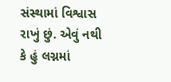સંસ્થામાં વિશ્વાસ રાખું છું. એવું નથી કે હું લગ્નમાં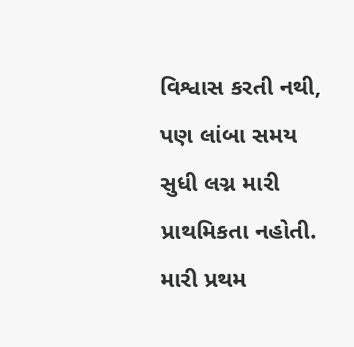વિશ્વાસ કરતી નથી, પણ લાંબા સમય સુધી લગ્ન મારી પ્રાથમિકતા નહોતી. મારી પ્રથમ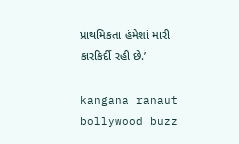પ્રાથમિકતા હંમેશાં મારી કારકિર્દી રહી છે.’

kangana ranaut bollywood buzz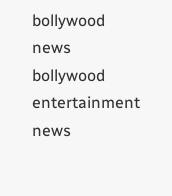bollywood news bollywood entertainment news